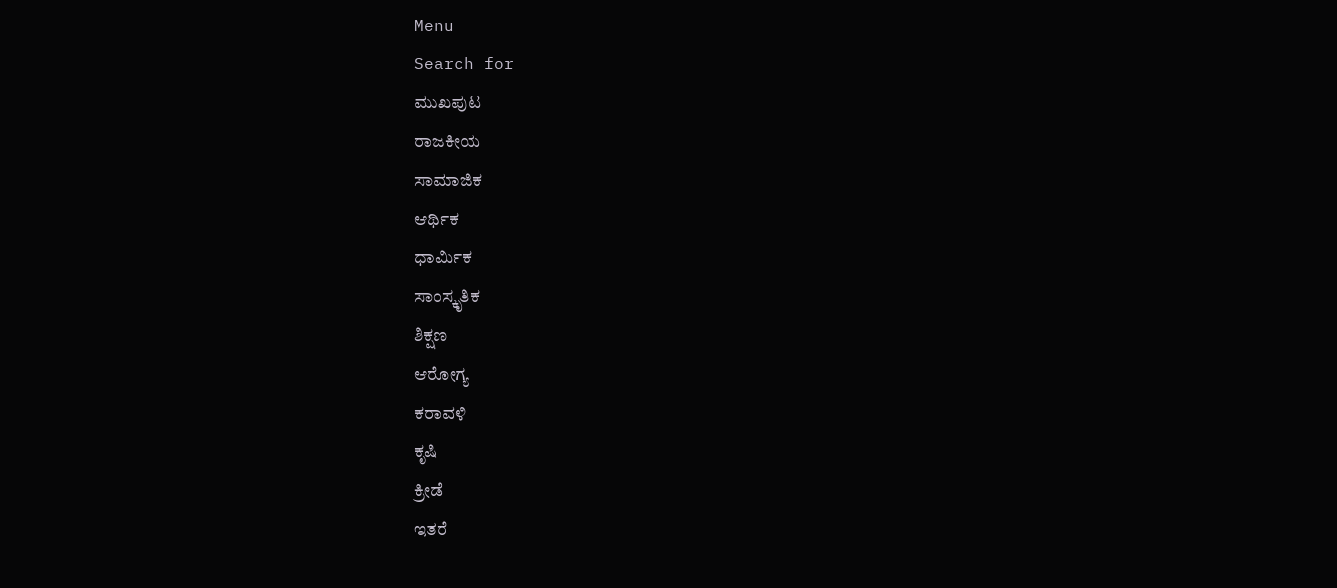Menu
Search for
ಮುಖಪುಟ
ರಾಜಕೀಯ
ಸಾಮಾಜಿಕ
ಆರ್ಥಿಕ
ಧಾರ್ಮಿಕ
ಸಾಂಸ್ಕೃತಿಕ
ಶಿಕ್ಷಣ
ಆರೋಗ್ಯ
ಕರಾವಳಿ
ಕೃಷಿ
ಕ್ರೀಡೆ
ಇತರೆ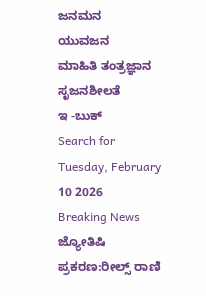ಜನಮನ
ಯುವಜನ
ಮಾಹಿತಿ ತಂತ್ರಜ್ಞಾನ
ಸೃಜನಶೀಲತೆ
ಇ -ಬುಕ್
Search for
Tuesday, February 10 2026
Breaking News
ಜ್ಯೋತಿಷಿ ಪ್ರಕರಣ:ರೀಲ್ಸ್ ರಾಣಿ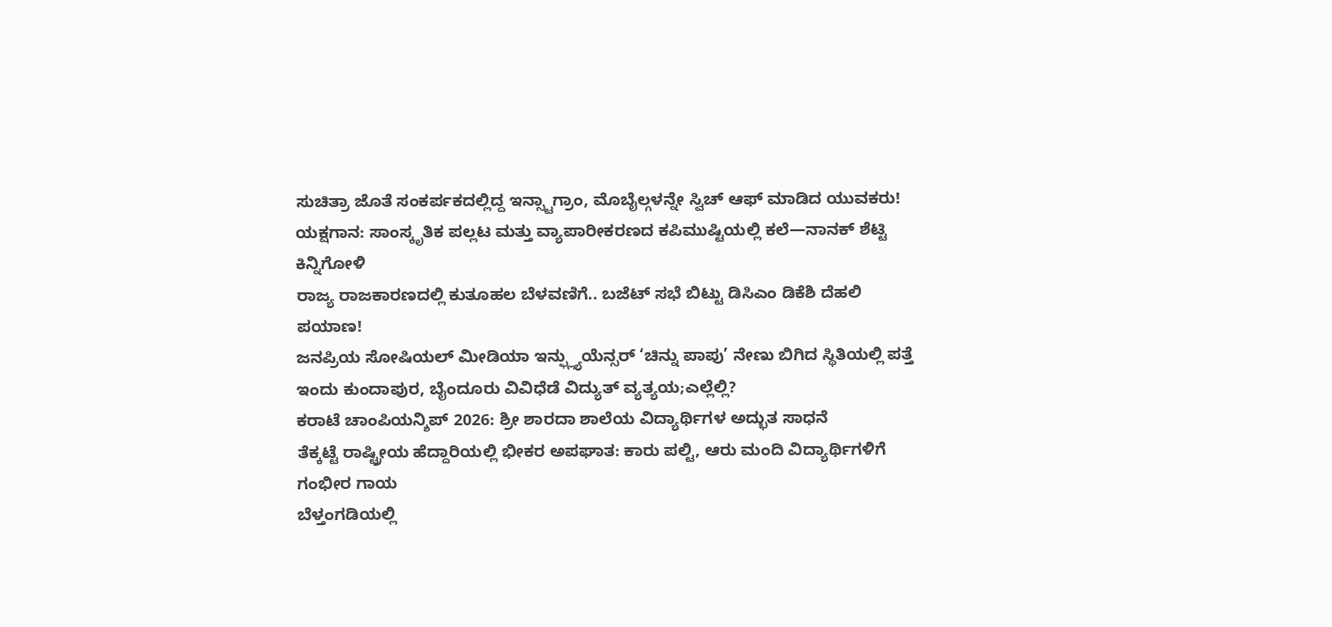ಸುಚಿತ್ರಾ ಜೊತೆ ಸಂಕರ್ಪಕದಲ್ಲಿದ್ದ ಇನ್ಸ್ಟಾಗ್ರಾಂ, ಮೊಬೈಲ್ಗಳನ್ನೇ ಸ್ವಿಚ್ ಆಫ್ ಮಾಡಿದ ಯುವಕರು!
ಯಕ್ಷಗಾನ: ಸಾಂಸ್ಕೃತಿಕ ಪಲ್ಲಟ ಮತ್ತು ವ್ಯಾಪಾರೀಕರಣದ ಕಪಿಮುಷ್ಟಿಯಲ್ಲಿ ಕಲೆ—ನಾನಕ್ ಶೆಟ್ಟಿ ಕಿನ್ನಿಗೋಳಿ
ರಾಜ್ಯ ರಾಜಕಾರಣದಲ್ಲಿ ಕುತೂಹಲ ಬೆಳವಣಿಗೆ.. ಬಜೆಟ್ ಸಭೆ ಬಿಟ್ಟು ಡಿಸಿಎಂ ಡಿಕೆಶಿ ದೆಹಲಿ ಪಯಾಣ!
ಜನಪ್ರಿಯ ಸೋಷಿಯಲ್ ಮೀಡಿಯಾ ಇನ್ಫ್ಲ್ಯುಯೆನ್ಸರ್ ‘ಚಿನ್ನು ಪಾಪು’ ನೇಣು ಬಿಗಿದ ಸ್ಥಿತಿಯಲ್ಲಿ ಪತ್ತೆ
ಇಂದು ಕುಂದಾಪುರ, ಬೈಂದೂರು ವಿವಿಧೆಡೆ ವಿದ್ಯುತ್ ವ್ಯತ್ಯಯ;ಎಲ್ಲೆಲ್ಲಿ?
ಕರಾಟೆ ಚಾಂಪಿಯನ್ಶಿಪ್ 2026: ಶ್ರೀ ಶಾರದಾ ಶಾಲೆಯ ವಿದ್ಯಾರ್ಥಿಗಳ ಅದ್ಭುತ ಸಾಧನೆ
ತೆಕ್ಕಟ್ಟೆ ರಾಷ್ಟ್ರೀಯ ಹೆದ್ದಾರಿಯಲ್ಲಿ ಭೀಕರ ಅಪಘಾತ: ಕಾರು ಪಲ್ಟಿ, ಆರು ಮಂದಿ ವಿದ್ಯಾರ್ಥಿಗಳಿಗೆ ಗಂಭೀರ ಗಾಯ
ಬೆಳ್ತಂಗಡಿಯಲ್ಲಿ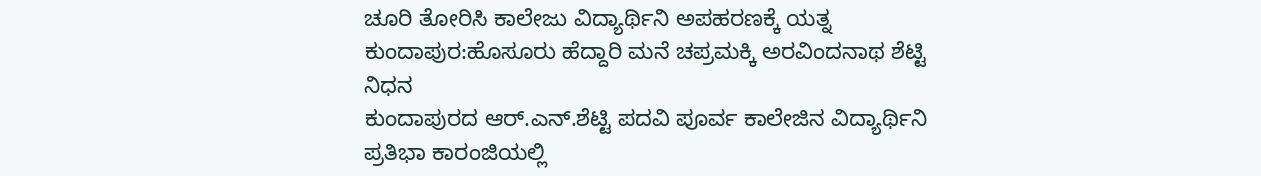ಚೂರಿ ತೋರಿಸಿ ಕಾಲೇಜು ವಿದ್ಯಾರ್ಥಿನಿ ಅಪಹರಣಕ್ಕೆ ಯತ್ನ
ಕುಂದಾಪುರ:ಹೊಸೂರು ಹೆದ್ದಾರಿ ಮನೆ ಚಪ್ರಮಕ್ಕಿ ಅರವಿಂದನಾಥ ಶೆಟ್ಟಿ ನಿಧನ
ಕುಂದಾಪುರದ ಆರ್.ಎನ್.ಶೆಟ್ಟಿ ಪದವಿ ಪೂರ್ವ ಕಾಲೇಜಿನ ವಿದ್ಯಾರ್ಥಿನಿ ಪ್ರತಿಭಾ ಕಾರಂಜಿಯಲ್ಲಿ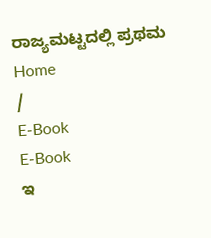ರಾಜ್ಯಮಟ್ಟದಲ್ಲಿ ಪ್ರಥಮ
Home
/
E-Book
E-Book
ಇ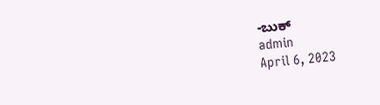-ಬುಕ್
admin
April 6, 2023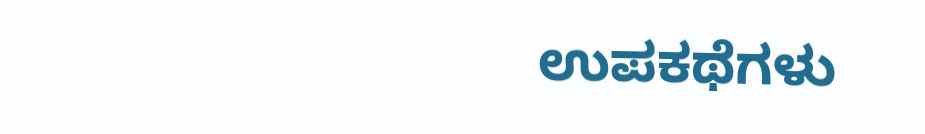ಉಪಕಥೆಗಳು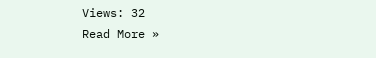Views: 32
Read More »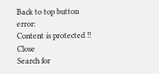Back to top button
error:
Content is protected !!
Close
Search for